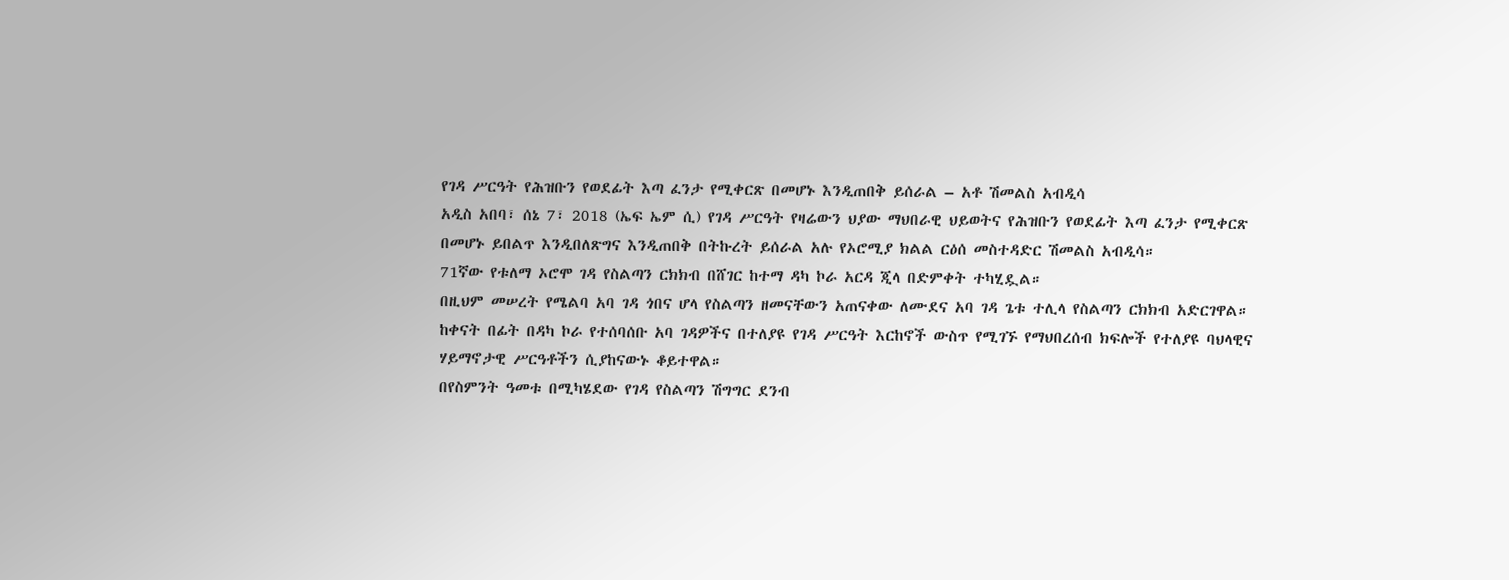የገዳ ሥርዓት የሕዝቡን የወደፊት እጣ ፈንታ የሚቀርጽ በመሆኑ እንዲጠበቅ ይሰራል – አቶ ሽመልስ አብዲሳ
አዲስ አበባ፣ ሰኔ 7፣ 2018 (ኤፍ ኤም ሲ) የገዳ ሥርዓት የዛሬውን ህያው ማህበራዊ ህይወትና የሕዝቡን የወደፊት እጣ ፈንታ የሚቀርጽ በመሆኑ ይበልጥ እንዲበለጽግና እንዲጠበቅ በትኩረት ይሰራል አሉ የኦሮሚያ ክልል ርዕሰ መስተዳድር ሽመልስ አብዲሳ።
71ኛው የቱለማ ኦሮሞ ገዳ የስልጣን ርክክብ በሸገር ከተማ ዳካ ኮራ አርዳ ጂላ በድምቀት ተካሂዷል።
በዚህም መሠረት የሜልባ አባ ገዳ ጎበና ሆላ የስልጣን ዘመናቸውን አጠናቀው ለሙደና አባ ገዳ ጌቱ ተሊላ የስልጣን ርክክብ አድርገዋል።
ከቀናት በፊት በዳካ ኮራ የተሰባሰቡ አባ ገዳዎችና በተለያዩ የገዳ ሥርዓት እርከኖች ውስጥ የሚገኙ የማህበረሰብ ክፍሎች የተለያዩ ባህላዊና ሃይማኖታዊ ሥርዓቶችን ሲያከናውኑ ቆይተዋል።
በየስምንት ዓመቱ በሚካሄደው የገዳ የስልጣን ሽግግር ደንብ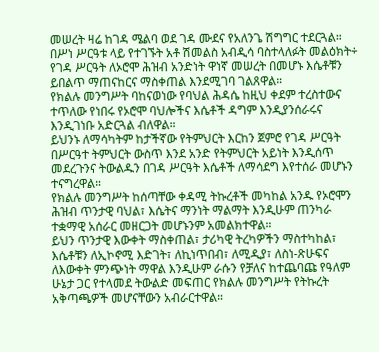መሠረት ዛሬ ከገዳ ሜልባ ወደ ገዳ ሙደና የአለንጌ ሽግግር ተደርጓል።
በሥነ ሥርዓቱ ላይ የተገኙት አቶ ሽመልስ አብዲሳ ባስተላለፉት መልዕክት÷ የገዳ ሥርዓት ለኦሮሞ ሕዝብ አንድነት ዋነኛ መሠረት በመሆኑ እሴቶቹን ይበልጥ ማጠናከርና ማስቀጠል እንደሚገባ ገልጸዋል።
የክልሉ መንግሥት ባከናወነው የባህል ሕዳሴ ከዚህ ቀደም ተረስተውና ተጥለው የነበሩ የኦሮሞ ባህሎችና እሴቶች ዳግም እንዲያንሰራሩና እንዲገነቡ አድርጓል ብለዋል።
ይህንኑ ለማሳካትም ከታችኛው የትምህርት እርከን ጀምሮ የገዳ ሥርዓት በሥርዓተ ትምህርት ውስጥ እንደ አንድ የትምህርት አይነት እንዲሰጥ መደረጉንና ትውልዱን በገዳ ሥርዓት እሴቶች ለማሳደግ እየተሰራ መሆኑን ተናግረዋል።
የክልሉ መንግሥት ከሰጣቸው ቀዳሚ ትኩረቶች መካከል አንዱ የኦሮሞን ሕዝብ ጥንታዊ ባህል፣ እሴትና ማንነት ማልማት እንዲሁም ጠንካራ ተቋማዊ አሰራር መዘርጋት መሆኑንም አመልክተዋል።
ይህን ጥንታዊ እውቀት ማስቀጠል፣ ታሪካዊ ትረካዎችን ማስተካከል፣ እሴቶቹን ለኢኮኖሚ እድገት፣ ለኪነጥበብ፣ ለሚዲያ፣ ለስነ-ጽሁፍና ለእውቀት ምንጭነት ማዋል እንዲሁም ራሱን የቻለና ከተጨባጩ የዓለም ሁኔታ ጋር የተላመደ ትውልድ መፍጠር የክልሉ መንግሥት የትኩረት አቅጣጫዎች መሆናቸውን አብራርተዋል።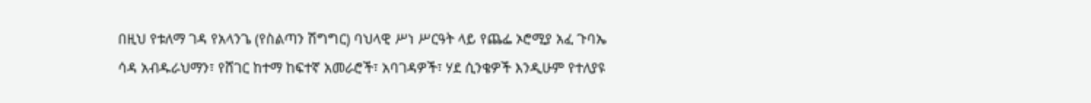በዚህ የቱለማ ገዳ የአላንጌ (የስልጣን ሽግግር) ባህላዊ ሥነ ሥርዓት ላይ የጨፌ ኦሮሚያ አፈ ጉባኤ ሳዳ አብዱራህማን፣ የሸገር ከተማ ከፍተኛ አመራሮች፣ አባገዳዎች፣ ሃደ ሲንቄዎች እንዲሁም የተለያዩ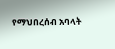የማህበረሰብ አባላት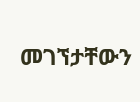መገኘታቸውን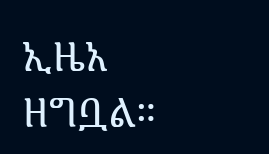ኢዜአ ዘግቧል።